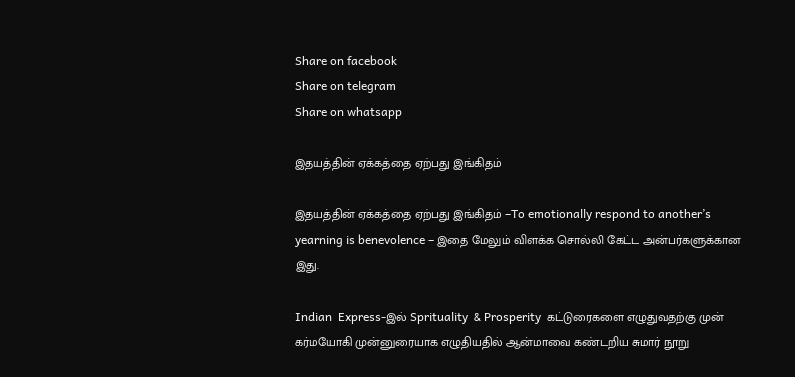Share on facebook
Share on telegram
Share on whatsapp

இதயத்தின் ஏக்கத்தை ஏற்பது இங்கிதம்

இதயத்தின் ஏக்கத்தை ஏற்பது இங்கிதம் –To emotionally respond to another’s yearning is benevolence – இதை மேலும் விளக்க சொல்லி கேட்ட அன்பர்களுக்கான இது.

Indian  Express-இல் Sprituality  & Prosperity  கட்டுரைகளை எழுதுவதற்கு முன் கர்மயோகி முன்னுரையாக எழுதியதில் ஆன்மாவை கண்டறிய சுமார் நூறு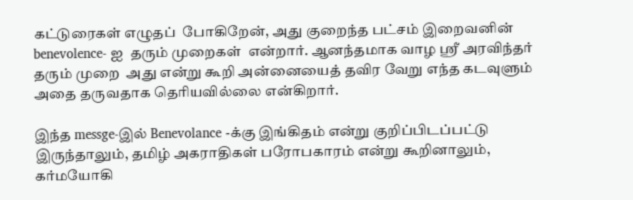கட்டுரைகள் எழுதப்  போகிறேன், அது குறைந்த பட்சம் இறைவனின் benevolence- ஐ  தரும் முறைகள்  என்றார். ஆனந்தமாக வாழ ஸ்ரீ அரவிந்தர் தரும் முறை  அது என்று கூறி அன்னையைத் தவிர வேறு எந்த கடவுளும் அதை தருவதாக தெரியவில்லை என்கிறார்.

இந்த messge-இல் Benevolance -க்கு இங்கிதம் என்று குறிப்பிடப்பட்டு இருந்தாலும், தமிழ் அகராதிகள் பரோபகாரம் என்று கூறினாலும், கர்மயோகி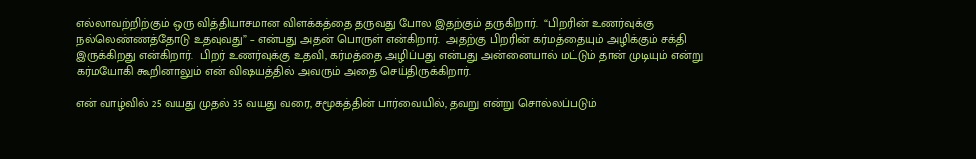எல்லாவற்றிற்கும் ஒரு வித்தியாசமான விளக்கத்தை தருவது போல இதற்கும் தருகிறார்.  “பிறரின் உணர்வுக்கு நல்லெண்ணத்தோடு உதவுவது” – என்பது அதன் பொருள் என்கிறார்.  அதற்கு பிறரின் கர்மத்தையும் அழிக்கும் சக்தி இருக்கிறது என்கிறார்.  பிறர் உணர்வுக்கு உதவி, கர்மத்தை அழிப்பது என்பது அன்னையால் மட்டும் தான் முடியும் என்று கர்மயோகி கூறினாலும் என் விஷயத்தில் அவரும் அதை செய்திருக்கிறார்.

என் வாழ்வில் 25 வயது முதல் 35 வயது வரை, சமூகத்தின் பார்வையில், தவறு என்று சொல்லப்படும்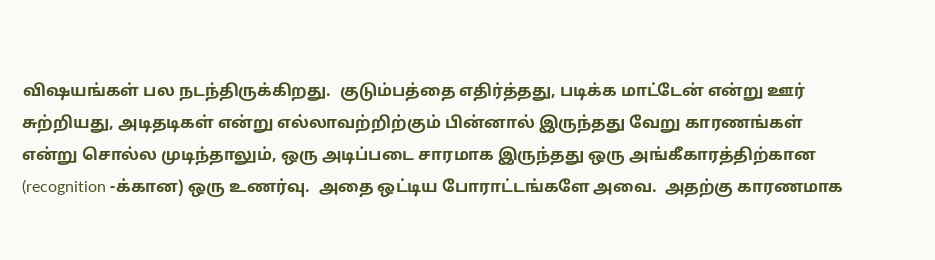விஷயங்கள் பல நடந்திருக்கிறது.  குடும்பத்தை எதிர்த்தது, படிக்க மாட்டேன் என்று ஊர் சுற்றியது, அடிதடிகள் என்று எல்லாவற்றிற்கும் பின்னால் இருந்தது வேறு காரணங்கள் என்று சொல்ல முடிந்தாலும், ஒரு அடிப்படை சாரமாக இருந்தது ஒரு அங்கீகாரத்திற்கான (recognition -க்கான) ஒரு உணர்வு.  அதை ஒட்டிய போராட்டங்களே அவை.  அதற்கு காரணமாக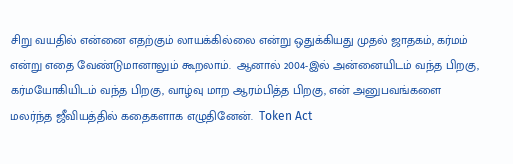சிறு வயதில் என்னை எதற்கும் லாயக்கில்லை என்று ஒதுக்கியது முதல் ஜாதகம், கர்மம் என்று எதை வேண்டுமானாலும் கூறலாம்.  ஆனால் 2004-இல் அன்னையிடம் வந்த பிறகு, கர்மயோகியிடம் வந்த பிறகு, வாழ்வு மாற ஆரம்பித்த பிறகு, என் அனுபவங்களை மலர்ந்த ஜீவியத்தில் கதைகளாக எழுதினேன்.  Token Act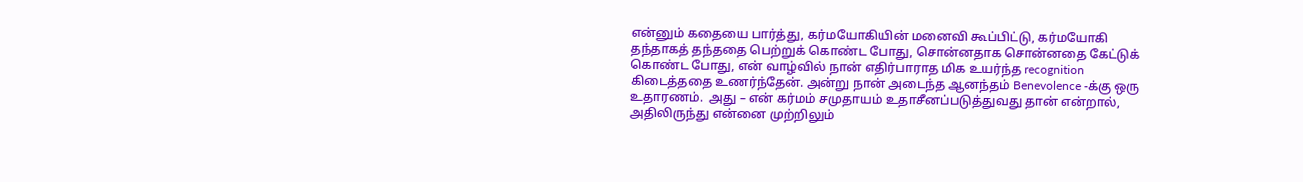என்னும் கதையை பார்த்து, கர்மயோகியின் மனைவி கூப்பிட்டு, கர்மயோகி தந்தாகத் தந்ததை பெற்றுக் கொண்ட போது, சொன்னதாக சொன்னதை கேட்டுக் கொண்ட போது, என் வாழ்வில் நான் எதிர்பாராத மிக உயர்ந்த recognition கிடைத்ததை உணர்ந்தேன். அன்று நான் அடைந்த ஆனந்தம் Benevolence -க்கு ஒரு உதாரணம்.  அது – என் கர்மம் சமுதாயம் உதாசீனப்படுத்துவது தான் என்றால், அதிலிருந்து என்னை முற்றிலும்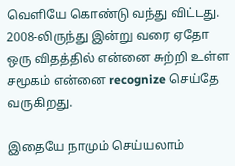வெளியே கொண்டு வந்து விட்டது. 2008-லிருந்து இன்று வரை ஏதோ ஒரு விதத்தில் என்னை சுற்றி உள்ள சமூகம் என்னை recognize செய்தே வருகிறது.

இதையே நாமும் செய்யலாம்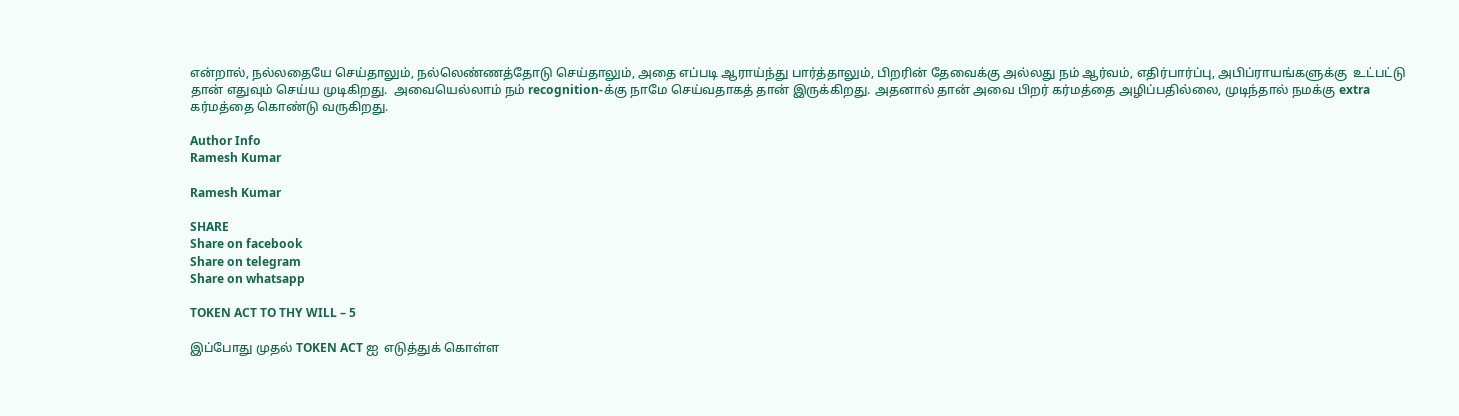என்றால், நல்லதையே செய்தாலும், நல்லெண்ணத்தோடு செய்தாலும், அதை எப்படி ஆராய்ந்து பார்த்தாலும், பிறரின் தேவைக்கு அல்லது நம் ஆர்வம், எதிர்பார்ப்பு, அபிப்ராயங்களுக்கு  உட்பட்டு தான் எதுவும் செய்ய முடிகிறது.  அவையெல்லாம் நம் recognition-க்கு நாமே செய்வதாகத் தான் இருக்கிறது. அதனால் தான் அவை பிறர் கர்மத்தை அழிப்பதில்லை, முடிந்தால் நமக்கு extra கர்மத்தை கொண்டு வருகிறது.

Author Info
Ramesh Kumar

Ramesh Kumar

SHARE
Share on facebook
Share on telegram
Share on whatsapp

TOKEN ACT TO THY WILL – 5

இப்போது முதல் TOKEN ACT ஐ  எடுத்துக் கொள்ள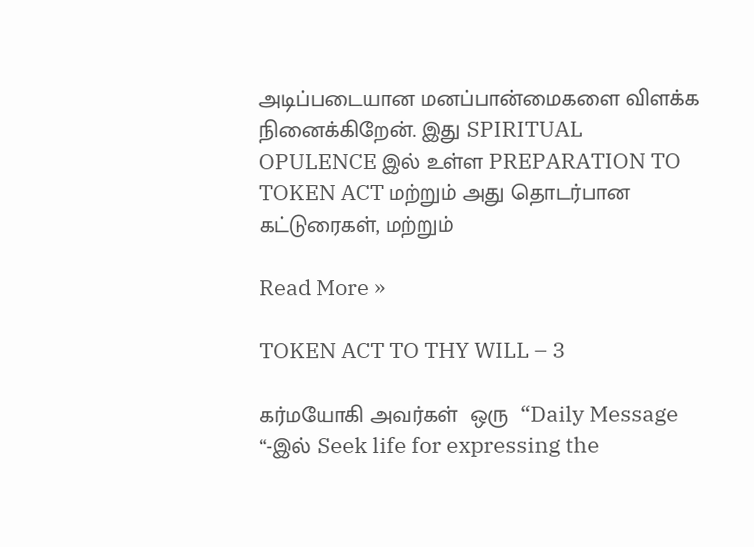அடிப்படையான மனப்பான்மைகளை விளக்க நினைக்கிறேன். இது SPIRITUAL OPULENCE இல் உள்ள PREPARATION TO TOKEN ACT மற்றும் அது தொடர்பான கட்டுரைகள், மற்றும்

Read More »

TOKEN ACT TO THY WILL – 3

கர்மயோகி அவர்கள்  ஒரு  “Daily Message “-இல் Seek life for expressing the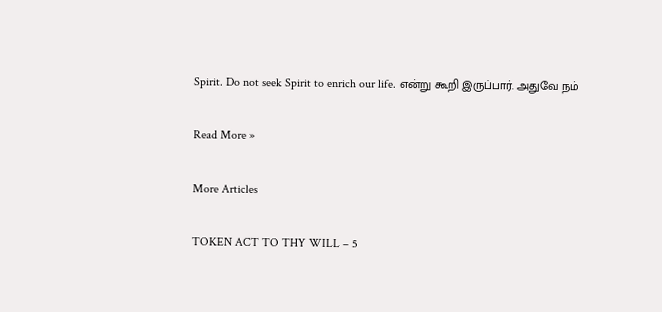Spirit. Do not seek Spirit to enrich our life. என்று கூறி இருப்பார். அதுவே நம்

Read More »

More Articles

TOKEN ACT TO THY WILL – 5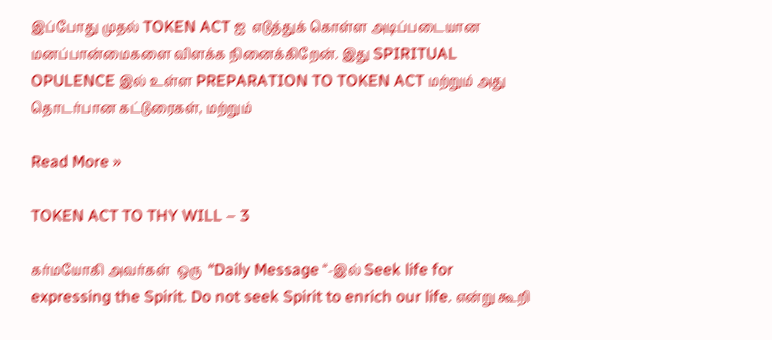இப்போது முதல் TOKEN ACT ஐ  எடுத்துக் கொள்ள அடிப்படையான மனப்பான்மைகளை விளக்க நினைக்கிறேன். இது SPIRITUAL OPULENCE இல் உள்ள PREPARATION TO TOKEN ACT மற்றும் அது தொடர்பான கட்டுரைகள், மற்றும்

Read More »

TOKEN ACT TO THY WILL – 3

கர்மயோகி அவர்கள்  ஒரு  “Daily Message “-இல் Seek life for expressing the Spirit. Do not seek Spirit to enrich our life. என்று கூறி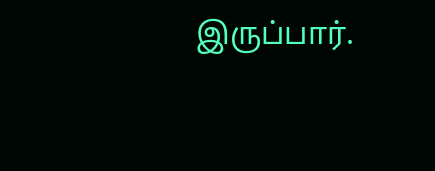இருப்பார்.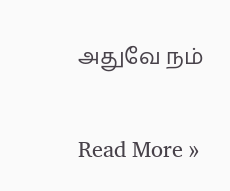அதுவே நம்

Read More »